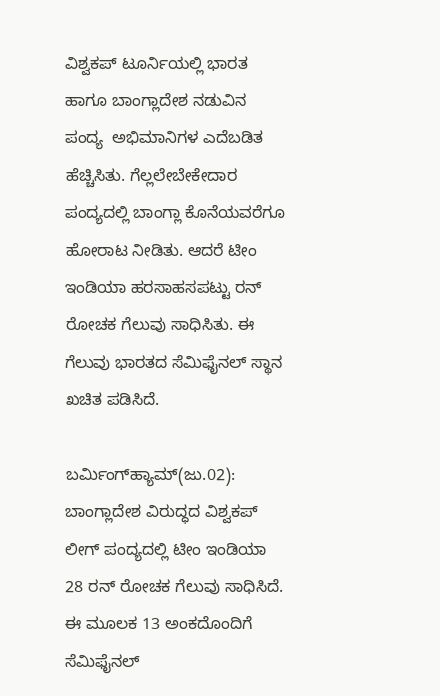ವಿಶ್ವಕಪ್ ಟೂರ್ನಿಯಲ್ಲಿ ಭಾರತ ಹಾಗೂ ಬಾಂಗ್ಲಾದೇಶ ನಡುವಿನ ಪಂದ್ಯ  ಅಭಿಮಾನಿಗಳ ಎದೆಬಡಿತ ಹೆಚ್ಚಿಸಿತು. ಗೆಲ್ಲಲೇಬೇಕೇದಾರ ಪಂದ್ಯದಲ್ಲಿ ಬಾಂಗ್ಲಾ ಕೊನೆಯವರೆಗೂ ಹೋರಾಟ ನೀಡಿತು. ಆದರೆ ಟೀಂ ಇಂಡಿಯಾ ಹರಸಾಹಸಪಟ್ಟು ರನ್ ರೋಚಕ ಗೆಲುವು ಸಾಧಿಸಿತು. ಈ ಗೆಲುವು ಭಾರತದ ಸೆಮಿಫೈನಲ್ ಸ್ಥಾನ ಖಚಿತ ಪಡಿಸಿದೆ.

ಬರ್ಮಿಂಗ್‌ಹ್ಯಾಮ್(ಜು.02): ಬಾಂಗ್ಲಾದೇಶ ವಿರುದ್ಧದ ವಿಶ್ವಕಪ್ ಲೀಗ್ ಪಂದ್ಯದಲ್ಲಿ ಟೀಂ ಇಂಡಿಯಾ 28 ರನ್ ರೋಚಕ ಗೆಲುವು ಸಾಧಿಸಿದೆ. ಈ ಮೂಲಕ 13 ಅಂಕದೊಂದಿಗೆ ಸೆಮಿಫೈನಲ್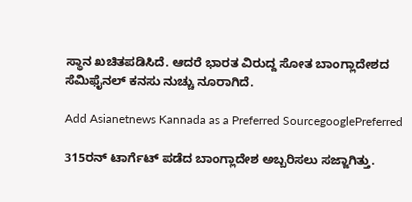ಸ್ಥಾನ ಖಚಿತಪಡಿಸಿದೆ. ಆದರೆ ಭಾರತ ವಿರುದ್ದ ಸೋತ ಬಾಂಗ್ಲಾದೇಶದ ಸೆಮಿಫೈನಲ್ ಕನಸು ನುಚ್ಚು ನೂರಾಗಿದೆ.

Add Asianetnews Kannada as a Preferred SourcegooglePreferred

315ರನ್ ಟಾರ್ಗೆಟ್ ಪಡೆದ ಬಾಂಗ್ಲಾದೇಶ ಅಬ್ಬರಿಸಲು ಸಜ್ಜಾಗಿತ್ತು.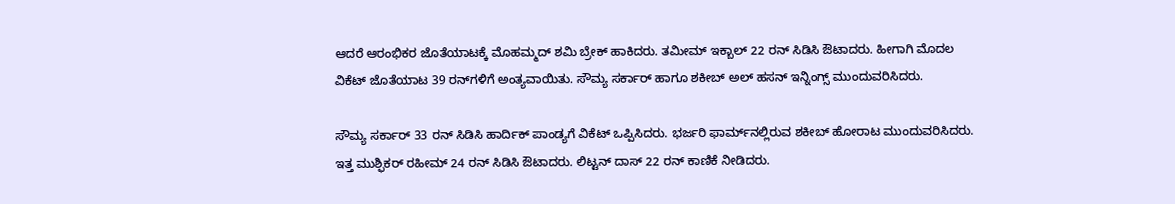ಆದರೆ ಆರಂಭಿಕರ ಜೊತೆಯಾಟಕ್ಕೆ ಮೊಹಮ್ಮದ್ ಶಮಿ ಬ್ರೇಕ್ ಹಾಕಿದರು. ತಮೀಮ್ ಇಕ್ಬಾಲ್ 22 ರನ್ ಸಿಡಿಸಿ ಔಟಾದರು. ಹೀಗಾಗಿ ಮೊದಲ ವಿಕೆಟ್ ಜೊತೆಯಾಟ 39 ರನ್‌ಗಳಿಗೆ ಅಂತ್ಯವಾಯಿತು. ಸೌಮ್ಯ ಸರ್ಕಾರ್ ಹಾಗೂ ಶಕೀಬ್ ಅಲ್ ಹಸನ್ ಇನ್ನಿಂಗ್ಸ್ ಮುಂದುವರಿಸಿದರು.

ಸೌಮ್ಯ ಸರ್ಕಾರ್ 33 ರನ್ ಸಿಡಿಸಿ ಹಾರ್ದಿಕ್ ಪಾಂಡ್ಯಗೆ ವಿಕೆಟ್ ಒಪ್ಪಿಸಿದರು. ಭರ್ಜರಿ ಫಾರ್ಮ್‌ನಲ್ಲಿರುವ ಶಕೀಬ್ ಹೋರಾಟ ಮುಂದುವರಿಸಿದರು. ಇತ್ತ ಮುಶ್ಫಿಕರ್ ರಹೀಮ್ 24 ರನ್ ಸಿಡಿಸಿ ಔಟಾದರು. ಲಿಟ್ಟನ್ ದಾಸ್ 22 ರನ್ ಕಾಣಿಕೆ ನೀಡಿದರು.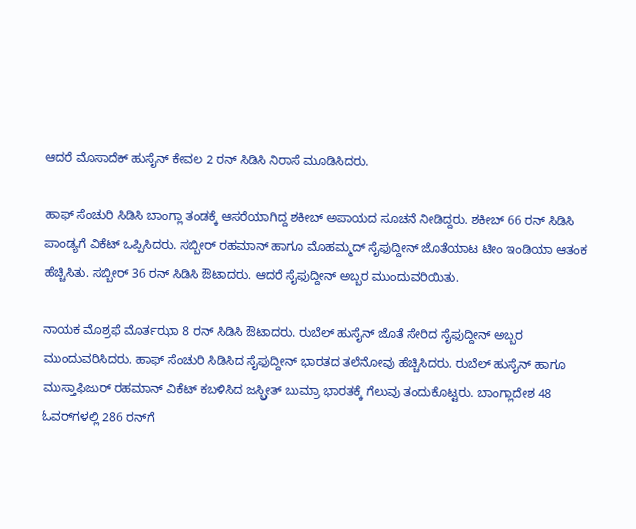ಆದರೆ ಮೊಸಾದೆಕ್ ಹುಸೈನ್ ಕೇವಲ 2 ರನ್ ಸಿಡಿಸಿ ನಿರಾಸೆ ಮೂಡಿಸಿದರು.

ಹಾಫ್ ಸೆಂಚುರಿ ಸಿಡಿಸಿ ಬಾಂಗ್ಲಾ ತಂಡಕ್ಕೆ ಆಸರೆಯಾಗಿದ್ದ ಶಕೀಬ್ ಅಪಾಯದ ಸೂಚನೆ ನೀಡಿದ್ದರು. ಶಕೀಬ್ 66 ರನ್ ಸಿಡಿಸಿ ಪಾಂಡ್ಯಗೆ ವಿಕೆಟ್ ಒಪ್ಪಿಸಿದರು. ಸಬ್ಬೀರ್ ರಹಮಾನ್ ಹಾಗೂ ಮೊಹಮ್ಮದ್ ಸೈಫುದ್ದೀನ್ ಜೊತೆಯಾಟ ಟೀಂ ಇಂಡಿಯಾ ಆತಂಕ ಹೆಚ್ಚಿಸಿತು. ಸಬ್ಬೀರ್ 36 ರನ್ ಸಿಡಿಸಿ ಔಟಾದರು. ಆದರೆ ಸೈಫುದ್ದೀನ್ ಅಬ್ಬರ ಮುಂದುವರಿಯಿತು.

ನಾಯಕ ಮೊಶ್ರಫೆ ಮೊರ್ತಝಾ 8 ರನ್ ಸಿಡಿಸಿ ಔಟಾದರು. ರುಬೆಲ್ ಹುಸೈನ್ ಜೊತೆ ಸೇರಿದ ಸೈಫುದ್ದೀನ್ ಅಬ್ಬರ ಮುಂದುವರಿಸಿದರು. ಹಾಫ್ ಸೆಂಚುರಿ ಸಿಡಿಸಿದ ಸೈಫುದ್ದೀನ್ ಭಾರತದ ತಲೆನೋವು ಹೆಚ್ಚಿಸಿದರು. ರುಬೆಲ್ ಹುಸೈನ್ ಹಾಗೂ ಮುಸ್ತಾಫಿಜುರ್ ರಹಮಾನ್ ವಿಕೆಟ್ ಕಬಳಿಸಿದ ಜಸ್ಬ್ರೀತ್ ಬುಮ್ರಾ ಭಾರತಕ್ಕೆ ಗೆಲುವು ತಂದುಕೊಟ್ಟರು. ಬಾಂಗ್ಲಾದೇಶ 48 ಓವರ್‌ಗಳಲ್ಲಿ 286 ರನ್‌ಗೆ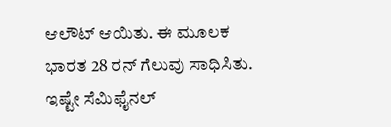ಆಲೌಟ್ ಆಯಿತು. ಈ ಮೂಲಕ ಭಾರತ 28 ರನ್ ಗೆಲುವು ಸಾಧಿಸಿತು. ಇಷ್ಟೇ ಸೆಮಿಫೈನಲ್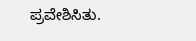ಪ್ರವೇಶಿಸಿತು.